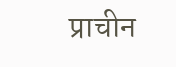प्राचीन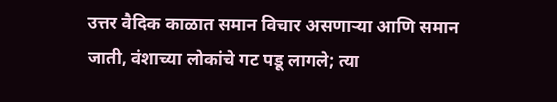उत्तर वैदिक काळात समान विचार असणाऱ्या आणि समान जाती, वंशाच्या लोकांचे गट पडू लागले; त्या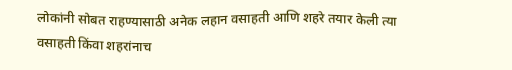लोकांनी सोबत राहण्यासाठी अनेक लहान वसाहती आणि शहरे तयार केली त्या वसाहती किंवा शहरांनाच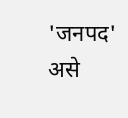'जनपद' असे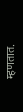म्हणतात.